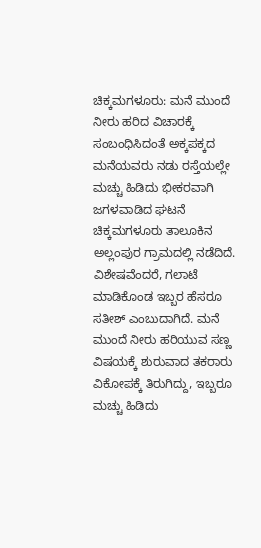ಚಿಕ್ಕಮಗಳೂರು: ಮನೆ ಮುಂದೆ ನೀರು ಹರಿದ ವಿಚಾರಕ್ಕೆ ಸಂಬಂಧಿಸಿದಂತೆ ಅಕ್ಕಪಕ್ಕದ ಮನೆಯವರು ನಡು ರಸ್ತೆಯಲ್ಲೇ ಮಚ್ಚು ಹಿಡಿದು ಭೀಕರವಾಗಿ ಜಗಳವಾಡಿದ ಘಟನೆ ಚಿಕ್ಕಮಗಳೂರು ತಾಲೂಕಿನ ಅಲ್ಲಂಪುರ ಗ್ರಾಮದಲ್ಲಿ ನಡೆದಿದೆ.
ವಿಶೇಷವೆಂದರೆ, ಗಲಾಟೆ ಮಾಡಿಕೊಂಡ ಇಬ್ಬರ ಹೆಸರೂ ಸತೀಶ್ ಎಂಬುದಾಗಿದೆ. ಮನೆ ಮುಂದೆ ನೀರು ಹರಿಯುವ ಸಣ್ಣ ವಿಷಯಕ್ಕೆ ಶುರುವಾದ ತಕರಾರು ವಿಕೋಪಕ್ಕೆ ತಿರುಗಿದ್ದು, ಇಬ್ಬರೂ ಮಚ್ಚು ಹಿಡಿದು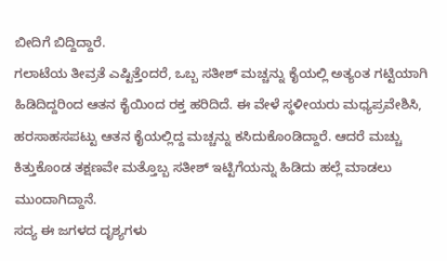ಬೀದಿಗೆ ಬಿದ್ದಿದ್ದಾರೆ.
ಗಲಾಟೆಯ ತೀವ್ರತೆ ಎಷ್ಟಿತ್ತೆಂದರೆ, ಒಬ್ಬ ಸತೀಶ್ ಮಚ್ಚನ್ನು ಕೈಯಲ್ಲಿ ಅತ್ಯಂತ ಗಟ್ಟಿಯಾಗಿ ಹಿಡಿದಿದ್ದರಿಂದ ಆತನ ಕೈಯಿಂದ ರಕ್ತ ಹರಿದಿದೆ. ಈ ವೇಳೆ ಸ್ಥಳೀಯರು ಮಧ್ಯಪ್ರವೇಶಿಸಿ, ಹರಸಾಹಸಪಟ್ಟು ಆತನ ಕೈಯಲ್ಲಿದ್ದ ಮಚ್ಚನ್ನು ಕಸಿದುಕೊಂಡಿದ್ದಾರೆ. ಆದರೆ ಮಚ್ಚು ಕಿತ್ತುಕೊಂಡ ತಕ್ಷಣವೇ ಮತ್ತೊಬ್ಬ ಸತೀಶ್ ಇಟ್ಟಿಗೆಯನ್ನು ಹಿಡಿದು ಹಲ್ಲೆ ಮಾಡಲು ಮುಂದಾಗಿದ್ದಾನೆ.
ಸದ್ಯ ಈ ಜಗಳದ ದೃಶ್ಯಗಳು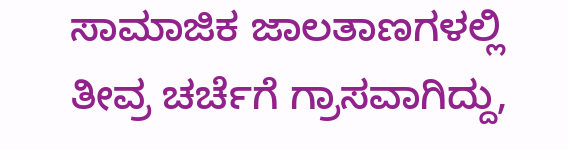ಸಾಮಾಜಿಕ ಜಾಲತಾಣಗಳಲ್ಲಿ ತೀವ್ರ ಚರ್ಚೆಗೆ ಗ್ರಾಸವಾಗಿದ್ದು,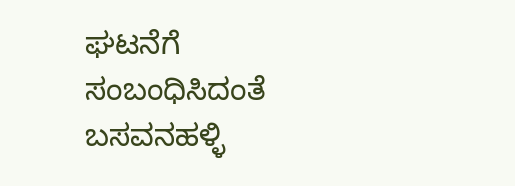ಘಟನೆಗೆ ಸಂಬಂಧಿಸಿದಂತೆ ಬಸವನಹಳ್ಳಿ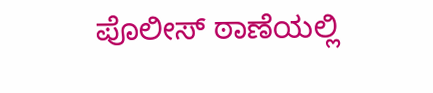ಪೊಲೀಸ್ ಠಾಣೆಯಲ್ಲಿ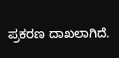ಪ್ರಕರಣ ದಾಖಲಾಗಿದೆ.